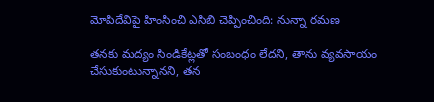మోపిదేవిపై హింసించి ఎసిబి చెప్పించింది: నున్నా రమణ

తనకు మద్యం సిండికేట్లతో సంబంధం లేదని, తాను వ్యవసాయం చేసుకుంటున్నానని, తన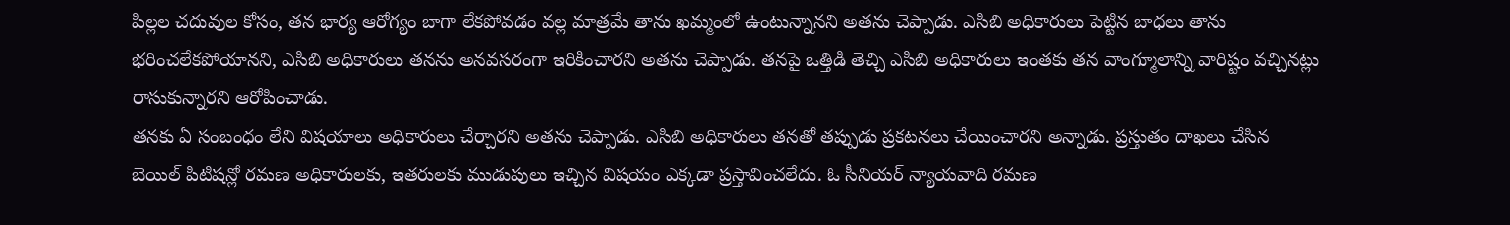పిల్లల చదువుల కోసం, తన భార్య ఆరోగ్యం బాగా లేకపోవడం వల్ల మాత్రమే తాను ఖమ్మంలో ఉంటున్నానని అతను చెప్పాడు. ఎసిబి అధికారులు పెట్టిన బాధలు తాను భరించలేకపోయానని, ఎసిబి అధికారులు తనను అనవసరంగా ఇరికించారని అతను చెప్పాడు. తనపై ఒత్తిడి తెచ్చి ఎసిబి అధికారులు ఇంతకు తన వాంగ్మూలాన్ని వారిష్టం వచ్చినట్లు రాసుకున్నారని ఆరోపించాడు.
తనకు ఏ సంబంధం లేని విషయాలు అధికారులు చేర్చారని అతను చెప్పాడు. ఎసిబి అధికారులు తనతో తప్పుడు ప్రకటనలు చేయించారని అన్నాడు. ప్రస్తుతం దాఖలు చేసిన బెయిల్ పిటిషన్లో రమణ అధికారులకు, ఇతరులకు ముడుపులు ఇచ్చిన విషయం ఎక్కడా ప్రస్తావించలేదు. ఓ సీనియర్ న్యాయవాది రమణ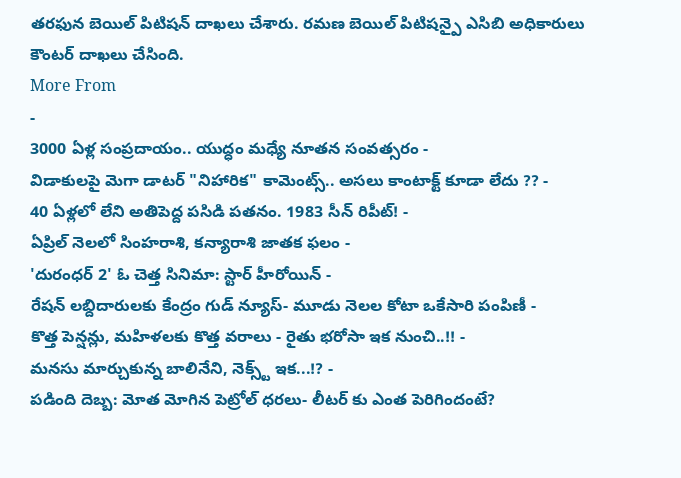తరఫున బెయిల్ పిటిషన్ దాఖలు చేశారు. రమణ బెయిల్ పిటిషన్పై ఎసిబి అధికారులు కౌంటర్ దాఖలు చేసింది.
More From
-
3000 ఏళ్ల సంప్రదాయం.. యుద్ధం మధ్యే నూతన సంవత్సరం -
విడాకులపై మెగా డాటర్ "నిహారిక" కామెంట్స్.. అసలు కాంటాక్ట్ కూడా లేదు ?? -
40 ఏళ్లలో లేని అతిపెద్ద పసిడి పతనం. 1983 సీన్ రిపీట్! -
ఏప్రిల్ నెలలో సింహరాశి, కన్యారాశి జాతక ఫలం -
'దురంధర్ 2' ఓ చెత్త సినిమా: స్టార్ హీరోయిన్ -
రేషన్ లబ్దిదారులకు కేంద్రం గుడ్ న్యూస్- మూడు నెలల కోటా ఒకేసారి పంపిణీ -
కొత్త పెన్షన్లు, మహిళలకు కొత్త వరాలు - రైతు భరోసా ఇక నుంచి..!! -
మనసు మార్చుకున్న బాలినేని, నెక్స్ట్ ఇక...!? -
పడింది దెబ్బ: మోత మోగిన పెట్రోల్ ధరలు- లీటర్ కు ఎంత పెరిగిందంటే?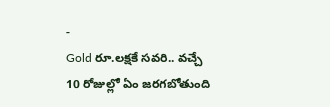-
Gold రూ.లక్షకే సవరి.. వచ్చే 10 రోజుల్లో ఏం జరగబోతుంది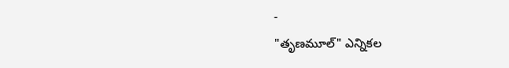-
"తృణమూల్" ఎన్నికల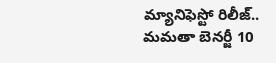మ్యానిఫెస్టో రిలీజ్.. మమతా బెనర్జీ 10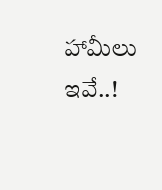హామీలు ఇవే..!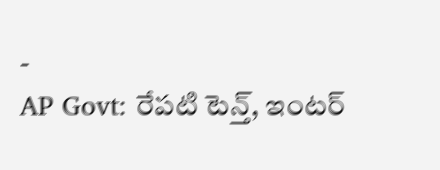-
AP Govt: రేపటి టెన్త్, ఇంటర్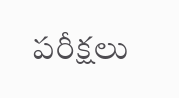పరీక్షలు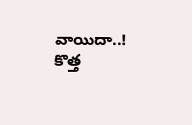వాయిదా..! కొత్త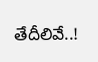తేదీలివే..!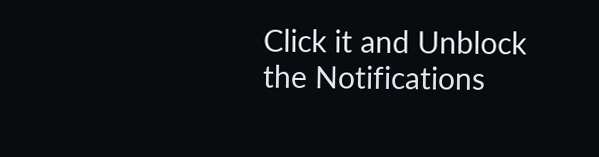Click it and Unblock the Notifications